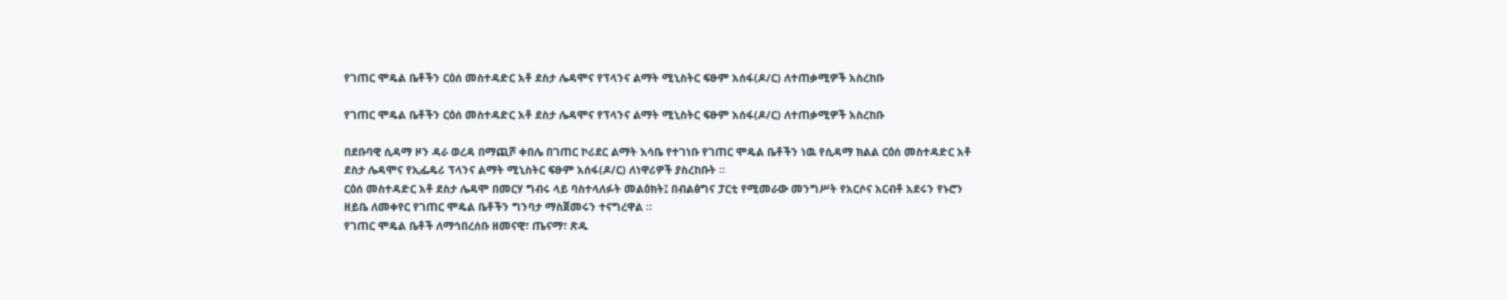የገጠር ሞዴል ቤቶችን ርዕሰ መስተዳድር አቶ ደስታ ሌዳሞና የፕላንና ልማት ሚኒስትር ፍፁም አሰፋ(ዶ/ር) ለተጠቃሚዎች አስረከቡ

የገጠር ሞዴል ቤቶችን ርዕሰ መስተዳድር አቶ ደስታ ሌዳሞና የፕላንና ልማት ሚኒስትር ፍፁም አሰፋ(ዶ/ር) ለተጠቃሚዎች አስረከቡ

በደቡባዊ ሲዳማ ዞን ዳራ ወረዳ በማጪሾ ቀበሌ በገጠር ኮሪደር ልማት እሳቤ የተገነቡ የገጠር ሞዴል ቤቶችን ነዉ የሲዳማ ክልል ርዕሰ መስተዳድር አቶ ደስታ ሌዳሞና የኢፌዴሪ ፕላንና ልማት ሚኒስትር ፍፁም አሰፋ(ዶ/ር) ለነዋሪዎች ያስረከቡት ።
ርዕሰ መስተዳድር አቶ ደስታ ሌዳሞ በመርሃ ግብሩ ላይ ባስተላለፉት መልዕክት፤ በብልፅግና ፓርቲ የሚመራው መንግሥት የአርሶና አርብቶ አደሩን የኑሮን ዘይቤ ለመቀየር የገጠር ሞዴል ቤቶችን ግንባታ ማስጀመሩን ተናግረዋል ።
የገጠር ሞዴል ቤቶች ለማኅበረሰቡ ዘመናዊ፣ ጤናማ፣ ጽዱ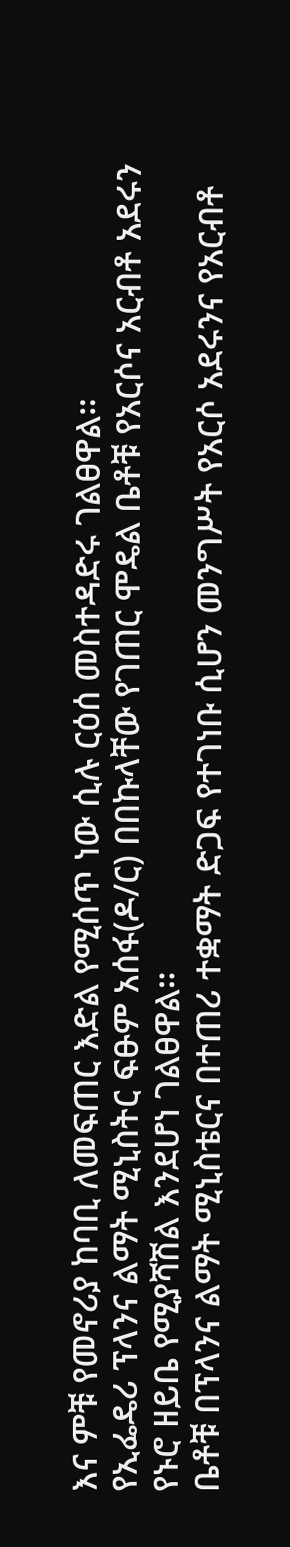እና ምቹ የመኖሪያ ከባቢ ለመፍጠር እድል የሚሰጥ ነው ሲሉ ርዕሰ መስተዳድሩ ገልፀዋል።
የኢፌዴሪ ፕላንና ልማት ሚኒስትር ፍፁም አሰፋ(ዶ/ር) በበኩላቸው የገጠር ሞዴል ቤቶቹ የአርሶና አርብቶ አደሩን የኑሮ ዘይቤ የሚያሻሽል እንደሆነ ገልፀዋል።
ቤቶቹ በፕላንና ልማት ሚኒስቴርና በተጠሪ ተቋማት ድጋፍ የተገነቡ ሲሆን መንግሥት የአርሶ አደሩንና የአርብቶ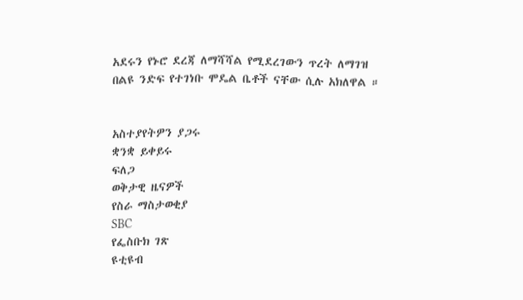አደሩን የኑሮ ደረጃ ለማሻሻል የሚደረገውን ጥረት ለማገዝ በልዩ ንድፍ የተገነቡ ሞዴል ቤቶች ናቸው ሲሉ አክለዋል ።


አስተያየትዎን ያጋሩ
ቋንቋ ይቀይሩ
ፍለጋ
ወቅታዊ ዜናዎች
የስራ ማስታወቂያ
SBC
የፌስቡክ ገጽ
ዩቲዩብ